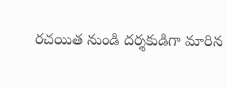రచయిత నుండి దర్శకుడిగా మారిన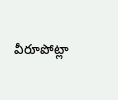వీరూపోట్లా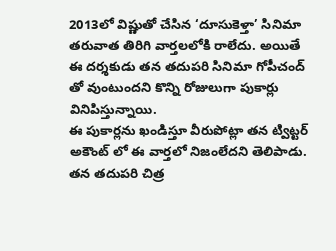2013లో విష్ణుతో చేసిన ‘దూసుకెళ్తా’ సినిమా తరువాత తిరిగి వార్తలలోకి రాలేదు. అయితే ఈ దర్శకుడు తన తదుపరి సినిమా గోపీచంద్ తో వుంటుందని కొన్ని రోజులుగా పుకార్లు వినిపిస్తున్నాయి.
ఈ పుకార్లను ఖండిస్తూ వీరుపోట్లా తన ట్విట్టర్ అకౌంట్ లో ఈ వార్తలో నిజంలేదని తెలిపాడు. తన తదుపరి చిత్ర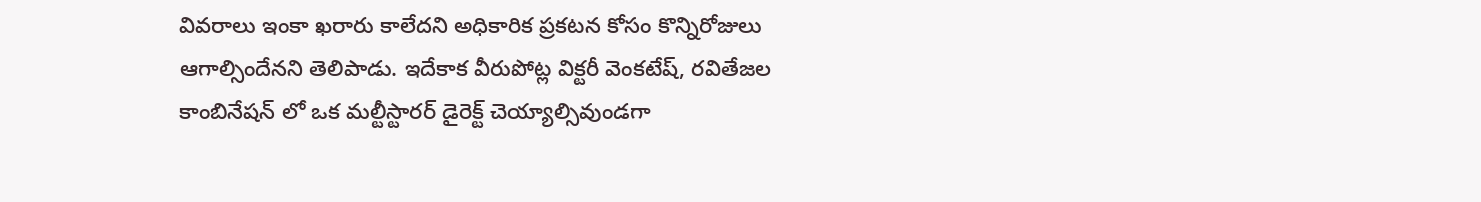వివరాలు ఇంకా ఖరారు కాలేదని అధికారిక ప్రకటన కోసం కొన్నిరోజులు ఆగాల్సిందేనని తెలిపాడు. ఇదేకాక వీరుపోట్ల విక్టరీ వెంకటేష్, రవితేజల కాంబినేషన్ లో ఒక మల్టీస్టారర్ డైరెక్ట్ చెయ్యాల్సివుండగా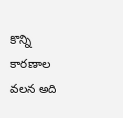కొన్ని కారణాల వలన అది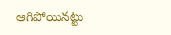ఆగిపోయినట్టు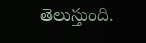తెలుస్తుంది.